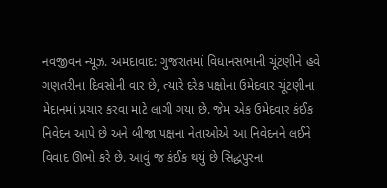નવજીવન ન્યૂઝ. અમદાવાદ: ગુજરાતમાં વિધાનસભાની ચૂંટણીને હવે ગણતરીના દિવસોની વાર છે, ત્યારે દરેક પક્ષોના ઉમેદવાર ચૂંટણીના મેદાનમાં પ્રચાર કરવા માટે લાગી ગયા છે. જેમ એક ઉમેદવાર કંઈક નિવેદન આપે છે અને બીજા પક્ષના નેતાઓએ આ નિવેદનને લઈને વિવાદ ઊભો કરે છે. આવું જ કંઈક થયું છે સિદ્ધપુરના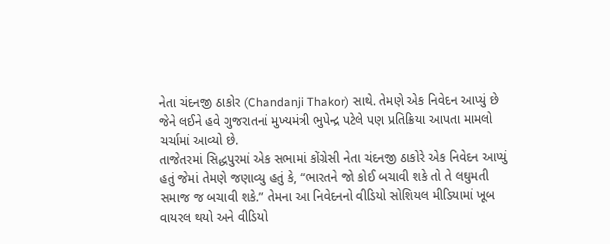નેતા ચંદનજી ઠાકોર (Chandanji Thakor) સાથે. તેમણે એક નિવેદન આપ્યું છે જેને લઈને હવે ગુજરાતનાં મુખ્યમંત્રી ભુપેન્દ્ર પટેલે પણ પ્રતિક્રિયા આપતા મામલો ચર્ચામાં આવ્યો છે.
તાજેતરમાં સિદ્ધપુરમાં એક સભામાં કોંગ્રેસી નેતા ચંદનજી ઠાકોરે એક નિવેદન આપ્યું હતું જેમાં તેમણે જણાવ્યુ હતું કે, “ભારતને જો કોઈ બચાવી શકે તો તે લઘુમતી સમાજ જ બચાવી શકે.” તેમના આ નિવેદનનો વીડિયો સોશિયલ મીડિયામાં ખૂબ વાયરલ થયો અને વીડિયો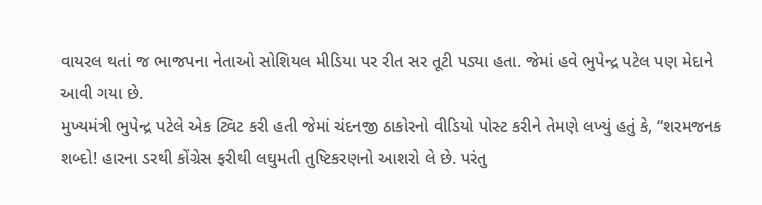વાયરલ થતાં જ ભાજપના નેતાઓ સોશિયલ મીડિયા પર રીત સર તૂટી પડ્યા હતા. જેમાં હવે ભુપેન્દ્ર પટેલ પણ મેદાને આવી ગયા છે.
મુખ્યમંત્રી ભુપેન્દ્ર પટેલે એક ટ્વિટ કરી હતી જેમાં ચંદનજી ઠાકોરનો વીડિયો પોસ્ટ કરીને તેમણે લખ્યું હતું કે, “શરમજનક શબ્દો! હારના ડરથી કોંગ્રેસ ફરીથી લઘુમતી તુષ્ટિકરણનો આશરો લે છે. પરંતુ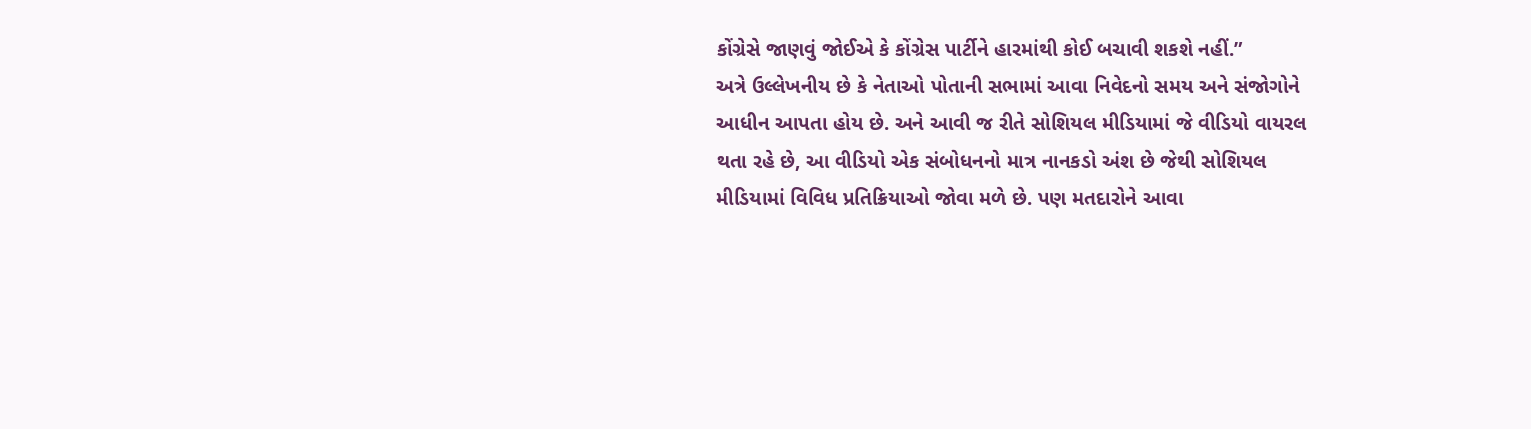કોંગ્રેસે જાણવું જોઈએ કે કોંગ્રેસ પાર્ટીને હારમાંથી કોઈ બચાવી શકશે નહીં.”
અત્રે ઉલ્લેખનીય છે કે નેતાઓ પોતાની સભામાં આવા નિવેદનો સમય અને સંજોગોને આધીન આપતા હોય છે. અને આવી જ રીતે સોશિયલ મીડિયામાં જે વીડિયો વાયરલ થતા રહે છે, આ વીડિયો એક સંબોધનનો માત્ર નાનકડો અંશ છે જેથી સોશિયલ મીડિયામાં વિવિધ પ્રતિક્રિયાઓ જોવા મળે છે. પણ મતદારોને આવા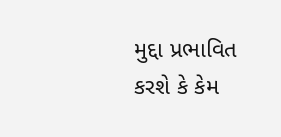મુદ્દા પ્રભાવિત કરશે કે કેમ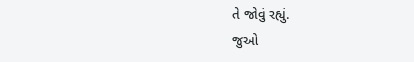તે જોવું રહ્યું.
જુઓ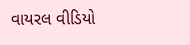વાયરલ વીડિયો